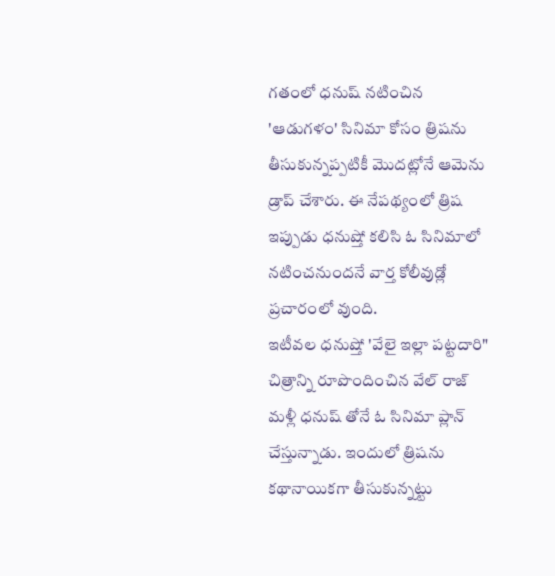గతంలో ధనుష్ నటించిన 'ఆడుగళం' సినిమా కోసం త్రిషను తీసుకున్నప్పటికీ మొదట్లోనే ఆమెను డ్రాప్ చేశారు. ఈ నేపథ్యంలో త్రిష ఇప్పుడు ధనుష్తో కలిసి ఓ సినిమాలో నటించనుందనే వార్త కోలీవుడ్లో ప్రచారంలో వుంది.
ఇటీవల ధనుష్తో 'వేలై ఇల్లా పట్టదారి" చిత్రాన్ని రూపొందించిన వేల్ రాజ్ మళ్లీ ధనుష్ తోనే ఓ సినిమా ప్లాన్ చేస్తున్నాడు. ఇందులో త్రిషను కథానాయికగా తీసుకున్నట్టు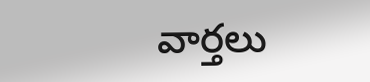వార్తలు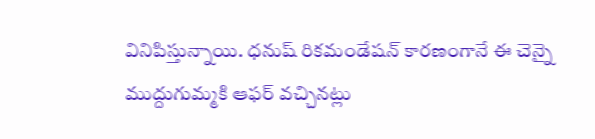వినిపిస్తున్నాయి. ధనుష్ రికమండేషన్ కారణంగానే ఈ చెన్నై ముద్దుగుమ్మకి ఆఫర్ వచ్చినట్లు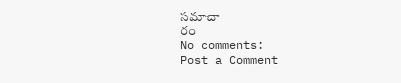సమాచా
రం
No comments:
Post a Comment